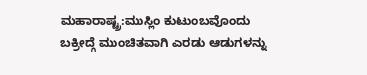ಮಹಾರಾಷ್ಟ್ರ:ಮುಸ್ಲಿಂ ಕುಟುಂಬವೊಂದು ಬಕ್ರೀದ್ಗೆ ಮುಂಚಿತವಾಗಿ ಎರಡು ಆಡುಗಳನ್ನು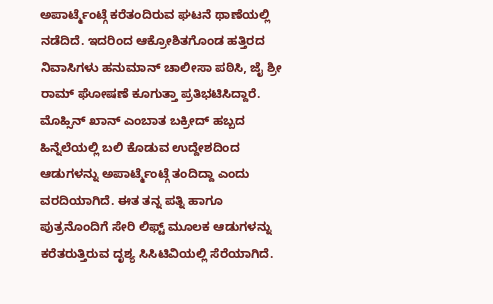ಅಪಾರ್ಟ್ಮೆಂಟ್ಗೆ ಕರೆತಂದಿರುವ ಘಟನೆ ಥಾಣೆಯಲ್ಲಿ ನಡೆದಿದೆ. ಇದರಿಂದ ಆಕ್ರೋಶಿತಗೊಂಡ ಹತ್ತಿರದ ನಿವಾಸಿಗಳು ಹನುಮಾನ್ ಚಾಲೀಸಾ ಪಠಿಸಿ, ಜೈ ಶ್ರೀ ರಾಮ್ ಘೋಷಣೆ ಕೂಗುತ್ತಾ ಪ್ರತಿಭಟಿಸಿದ್ದಾರೆ.
ಮೊಹ್ಸಿನ್ ಖಾನ್ ಎಂಬಾತ ಬಕ್ರೀದ್ ಹಬ್ಬದ ಹಿನ್ನೆಲೆಯಲ್ಲಿ ಬಲಿ ಕೊಡುವ ಉದ್ದೇಶದಿಂದ ಆಡುಗಳನ್ನು ಅಪಾರ್ಟ್ಮೆಂಟ್ಗೆ ತಂದಿದ್ದಾ ಎಂದು ವರದಿಯಾಗಿದೆ. ಈತ ತನ್ನ ಪತ್ನಿ ಹಾಗೂ ಪುತ್ರನೊಂದಿಗೆ ಸೇರಿ ಲಿಫ್ಟ್ ಮೂಲಕ ಆಡುಗಳನ್ನು ಕರೆತರುತ್ತಿರುವ ದೃಶ್ಯ ಸಿಸಿಟಿವಿಯಲ್ಲಿ ಸೆರೆಯಾಗಿದೆ.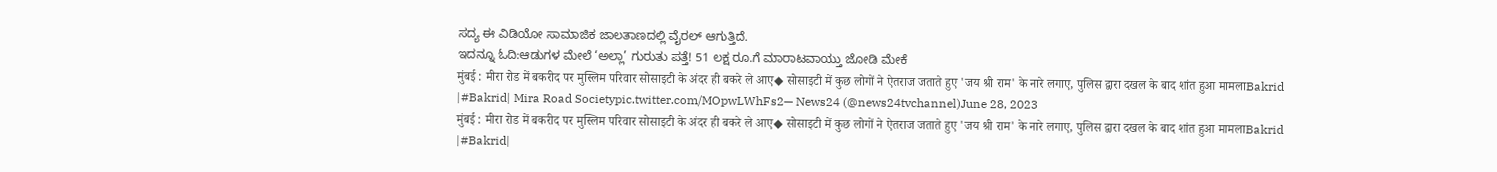ಸದ್ಯ ಈ ವಿಡಿಯೋ ಸಾಮಾಜಿಕ ಜಾಲತಾಣದಲ್ಲಿ ವೈರಲ್ ಆಗುತ್ತಿದೆ.
ಇದನ್ನೂ ಓದಿ:ಆಡುಗಳ ಮೇಲೆ ‘ಅಲ್ಲಾ’ ಗುರುತು ಪತ್ತೆ! 51 ಲಕ್ಷ ರೂ.ಗೆ ಮಾರಾಟವಾಯ್ತು ಜೋಡಿ ಮೇಕೆ
मुंबई : मीरा रोड में बकरीद पर मुस्लिम परिवार सोसाइटी के अंदर ही बकरे ले आए◆ सोसाइटी में कुछ लोगों ने ऐतराज जताते हुए 'जय श्री राम' के नारे लगाए, पुलिस द्वारा दखल के बाद शांत हुआ मामलाBakrid |#Bakrid| Mira Road Societypic.twitter.com/MOpwLWhFs2— News24 (@news24tvchannel)June 28, 2023
मुंबई : मीरा रोड में बकरीद पर मुस्लिम परिवार सोसाइटी के अंदर ही बकरे ले आए◆ सोसाइटी में कुछ लोगों ने ऐतराज जताते हुए 'जय श्री राम' के नारे लगाए, पुलिस द्वारा दखल के बाद शांत हुआ मामलाBakrid |#Bakrid|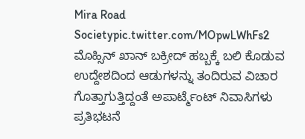Mira Road Societypic.twitter.com/MOpwLWhFs2
ಮೊಹ್ಸಿನ್ ಖಾನ್ ಬಕ್ರೀದ್ ಹಬ್ಬಕ್ಕೆ ಬಲಿ ಕೊಡುವ ಉದ್ದೇಶದಿಂದ ಆಡುಗಳನ್ನು ತಂದಿರುವ ವಿಚಾರ ಗೊತ್ತಾಗುತ್ತಿದ್ದಂತೆ ಅಪಾರ್ಟ್ಮೆಂಟ್ ನಿವಾಸಿಗಳು ಪ್ರತಿಭಟನೆ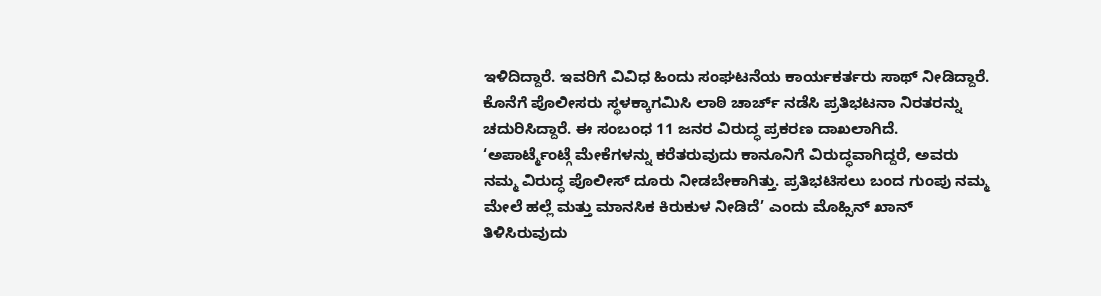ಇಳಿದಿದ್ದಾರೆ. ಇವರಿಗೆ ವಿವಿಧ ಹಿಂದು ಸಂಘಟನೆಯ ಕಾರ್ಯಕರ್ತರು ಸಾಥ್ ನೀಡಿದ್ದಾರೆ. ಕೊನೆಗೆ ಪೊಲೀಸರು ಸ್ಥಳಕ್ಕಾಗಮಿಸಿ ಲಾಠಿ ಚಾರ್ಚ್ ನಡೆಸಿ ಪ್ರತಿಭಟನಾ ನಿರತರನ್ನು ಚದುರಿಸಿದ್ದಾರೆ. ಈ ಸಂಬಂಧ 11 ಜನರ ವಿರುದ್ಧ ಪ್ರಕರಣ ದಾಖಲಾಗಿದೆ.
‘ಅಪಾರ್ಟ್ಮೆಂಟ್ಗೆ ಮೇಕೆಗಳನ್ನು ಕರೆತರುವುದು ಕಾನೂನಿಗೆ ವಿರುದ್ಧವಾಗಿದ್ದರೆ, ಅವರು ನಮ್ಮ ವಿರುದ್ಧ ಪೊಲೀಸ್ ದೂರು ನೀಡಬೇಕಾಗಿತ್ತು. ಪ್ರತಿಭಟಿಸಲು ಬಂದ ಗುಂಪು ನಮ್ಮ ಮೇಲೆ ಹಲ್ಲೆ ಮತ್ತು ಮಾನಸಿಕ ಕಿರುಕುಳ ನೀಡಿದೆ’ ಎಂದು ಮೊಹ್ಸಿನ್ ಖಾನ್ ತಿಳಿಸಿರುವುದು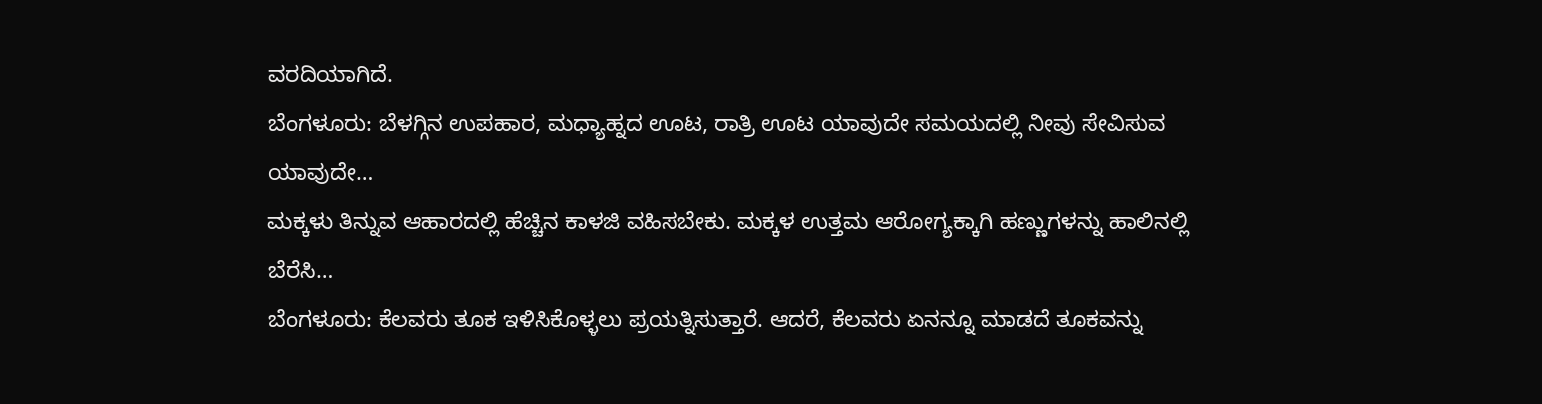ವರದಿಯಾಗಿದೆ.
ಬೆಂಗಳೂರು: ಬೆಳಗ್ಗಿನ ಉಪಹಾರ, ಮಧ್ಯಾಹ್ನದ ಊಟ, ರಾತ್ರಿ ಊಟ ಯಾವುದೇ ಸಮಯದಲ್ಲಿ ನೀವು ಸೇವಿಸುವ ಯಾವುದೇ…
ಮಕ್ಕಳು ತಿನ್ನುವ ಆಹಾರದಲ್ಲಿ ಹೆಚ್ಚಿನ ಕಾಳಜಿ ವಹಿಸಬೇಕು. ಮಕ್ಕಳ ಉತ್ತಮ ಆರೋಗ್ಯಕ್ಕಾಗಿ ಹಣ್ಣುಗಳನ್ನು ಹಾಲಿನಲ್ಲಿ ಬೆರೆಸಿ…
ಬೆಂಗಳೂರು: ಕೆಲವರು ತೂಕ ಇಳಿಸಿಕೊಳ್ಳಲು ಪ್ರಯತ್ನಿಸುತ್ತಾರೆ. ಆದರೆ, ಕೆಲವರು ಏನನ್ನೂ ಮಾಡದೆ ತೂಕವನ್ನು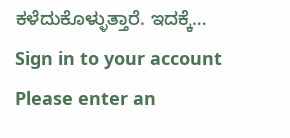ಕಳೆದುಕೊಳ್ಳುತ್ತಾರೆ. ಇದಕ್ಕೆ…
Sign in to your account
Please enter an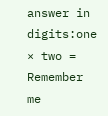answer in digits:one × two =
Remember me